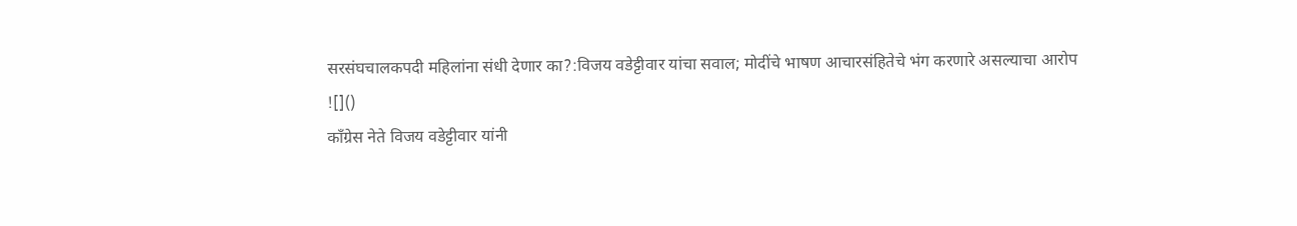सरसंघचालकपदी महिलांना संधी देणार का?:विजय वडेट्टीवार यांचा सवाल; मोदींचे भाषण आचारसंहितेचे भंग करणारे असल्याचा आरोप
![]()
काँग्रेस नेते विजय वडेट्टीवार यांनी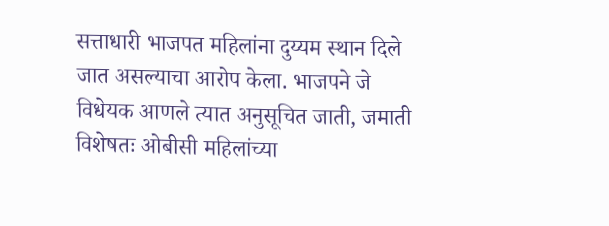सत्ताधारी भाजपत महिलांना दुय्यम स्थान दिले जात असल्याचा आरोप केला. भाजपने जे विधेयक आणले त्यात अनुसूचित जाती, जमाती विशेषतः ओबीसी महिलांच्या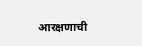आरक्षणाची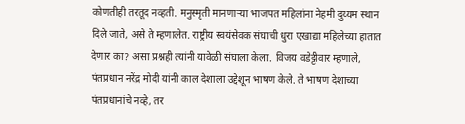कोणतीही तरतूद नव्हती. मनुस्मृती मानणाऱ्या भाजपत महिलांना नेहमी दुय्यम स्थान दिले जाते, असे ते म्हणालेत. राष्ट्रीय स्वयंसेवक संघाची धुरा एखाद्या महिलेच्या हातात देणार का? असा प्रश्नही त्यांनी यावेळी संघाला केला. विजय वडेट्टीवार म्हणाले, पंतप्रधान नरेंद्र मोदी यांनी काल देशाला उद्देशून भाषण केले. ते भाषण देशाच्या पंतप्रधानांचे नव्हे, तर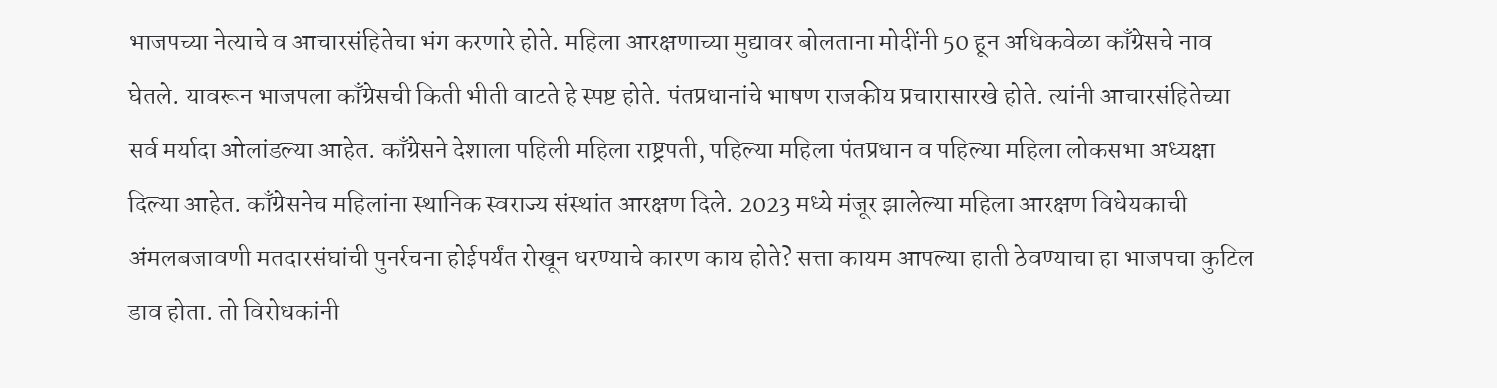भाजपच्या नेत्याचे व आचारसंहितेचा भंग करणारे होते. महिला आरक्षणाच्या मुद्यावर बोलताना मोदींनी 50 हून अधिकवेळा काँग्रेसचे नाव घेतले. यावरून भाजपला काँग्रेसची किती भीती वाटते हे स्पष्ट होते. पंतप्रधानांचे भाषण राजकीय प्रचारासारखे होते. त्यांनी आचारसंहितेच्या सर्व मर्यादा ओलांडल्या आहेत. काँग्रेसने देशाला पहिली महिला राष्ट्रपती, पहिल्या महिला पंतप्रधान व पहिल्या महिला लोकसभा अध्यक्षा दिल्या आहेत. काँग्रेसनेच महिलांना स्थानिक स्वराज्य संस्थांत आरक्षण दिले. 2023 मध्ये मंजूर झालेल्या महिला आरक्षण विधेयकाची अंमलबजावणी मतदारसंघांची पुनर्रचना होईपर्यंत रोखून धरण्याचे कारण काय होते? सत्ता कायम आपल्या हाती ठेवण्याचा हा भाजपचा कुटिल डाव होता. तो विरोधकांनी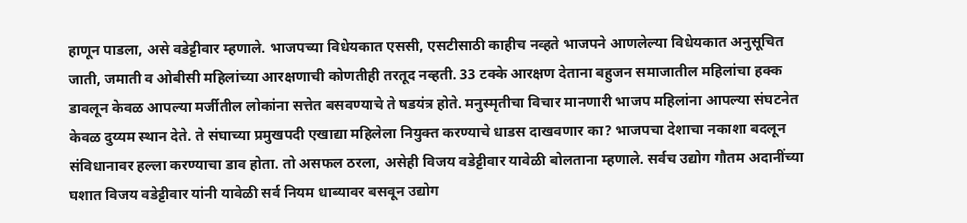हाणून पाडला, असे वडेट्टीवार म्हणाले. भाजपच्या विधेयकात एससी, एसटीसाठी काहीच नव्हते भाजपने आणलेल्या विधेयकात अनुसूचित जाती, जमाती व ओबीसी महिलांच्या आरक्षणाची कोणतीही तरतूद नव्हती. 33 टक्के आरक्षण देताना बहुजन समाजातील महिलांचा हक्क डावलून केवळ आपल्या मर्जीतील लोकांना सत्तेत बसवण्याचे ते षडयंत्र होते. मनुस्मृतीचा विचार मानणारी भाजप महिलांना आपल्या संघटनेत केवळ दुय्यम स्थान देते. ते संघाच्या प्रमुखपदी एखाद्या महिलेला नियुक्त करण्याचे धाडस दाखवणार का? भाजपचा देशाचा नकाशा बदलून संविधानावर हल्ला करण्याचा डाव होता. तो असफल ठरला, असेही विजय वडेट्टीवार यावेळी बोलताना म्हणाले. सर्वच उद्योग गौतम अदानींच्या घशात विजय वडेट्टीवार यांनी यावेळी सर्व नियम धाब्यावर बसवून उद्योग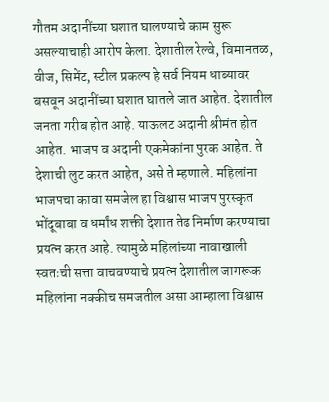गौतम अदानींच्या घशात घालण्याचे काम सुरू असल्याचाही आरोप केला. देशातील रेल्वे, विमानतळ, वीज, सिमेंट, स्टील प्रकल्प हे सर्व नियम धाब्यावर बसवून अदानींच्या घशात घातले जात आहेत. देशातील जनता गरीब होत आहे. याऊलट अदानी श्रीमंत होत आहेत. भाजप व अदानी एकमेकांना पुरक आहेत. ते देशाची लुट करत आहेत, असे ते म्हणाले. महिलांना भाजपचा कावा समजेल हा विश्वास भाजप पुरस्कृत भोंदूबाबा व धर्मांध शक्ती देशात तेढ निर्माण करण्याचा प्रयत्न करत आहे. त्यामुळे महिलांच्या नावाखाली स्वतःची सत्ता वाचवण्याचे प्रयत्न देशातील जागरूक महिलांना नक्कीच समजतील असा आम्हाला विश्वास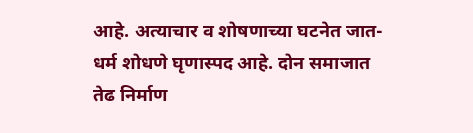आहे. अत्याचार व शोषणाच्या घटनेत जात-धर्म शोधणे घृणास्पद आहे. दोन समाजात तेढ निर्माण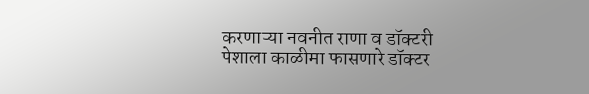करणाऱ्या नवनीत राणा व डॉक्टरी पेशाला काळीमा फासणारे डॉक्टर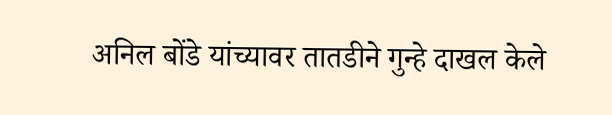अनिल बोंडे यांच्यावर तातडीने गुन्हे दाखल केले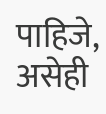पाहिजे, असेही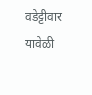वडेट्टीवार यावेळी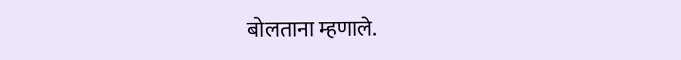बोलताना म्हणाले.